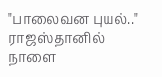"பாலைவன புயல்.." ராஜஸ்தானில் நாளை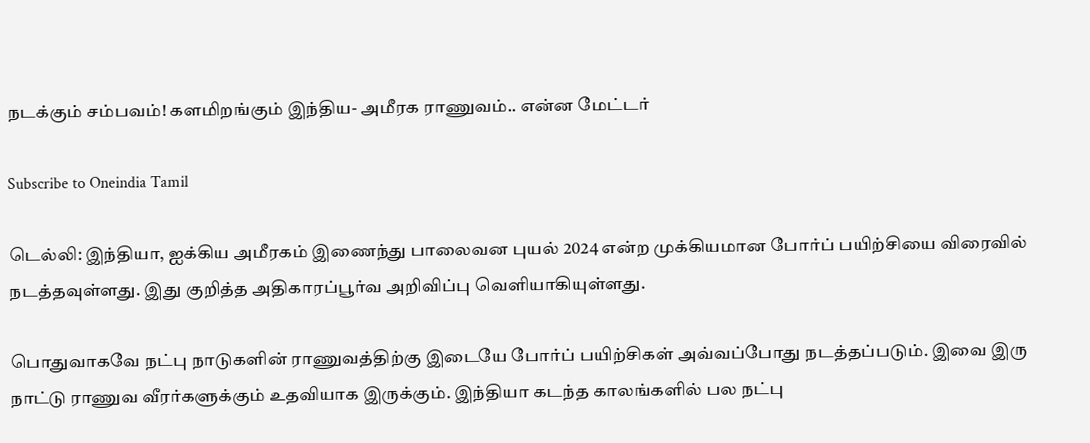நடக்கும் சம்பவம்! களமிறங்கும் இந்திய- அமீரக ராணுவம்.. என்ன மேட்டர்

Subscribe to Oneindia Tamil

டெல்லி: இந்தியா, ஐக்கிய அமீரகம் இணைந்து பாலைவன புயல் 2024 என்ற முக்கியமான போர்ப் பயிற்சியை விரைவில் நடத்தவுள்ளது. இது குறித்த அதிகாரப்பூர்வ அறிவிப்பு வெளியாகியுள்ளது.

பொதுவாகவே நட்பு நாடுகளின் ராணுவத்திற்கு இடையே போர்ப் பயிற்சிகள் அவ்வப்போது நடத்தப்படும். இவை இரு நாட்டு ராணுவ வீரர்களுக்கும் உதவியாக இருக்கும். இந்தியா கடந்த காலங்களில் பல நட்பு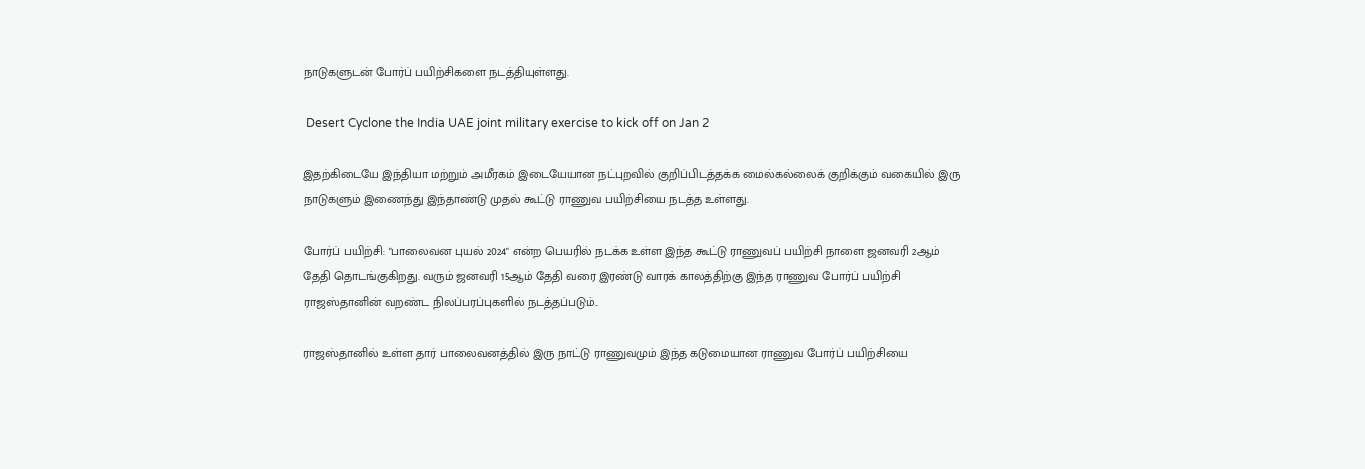நாடுகளுடன் போர்ப் பயிற்சிகளை நடத்தியுள்ளது.

 Desert Cyclone the India UAE joint military exercise to kick off on Jan 2

இதற்கிடையே இந்தியா மற்றும் அமீரகம் இடையேயான நட்புறவில் குறிப்பிடத்தக்க மைல்கல்லைக் குறிக்கும் வகையில் இரு நாடுகளும் இணைந்து இந்தாண்டு முதல் கூட்டு ராணுவ பயிற்சியை நடத்த உள்ளது.

போர்ப் பயிற்சி: "பாலைவன புயல் 2024" என்ற பெயரில் நடக்க உள்ள இந்த கூட்டு ராணுவப் பயிற்சி நாளை ஜனவரி 2ஆம் தேதி தொடங்குகிறது. வரும் ஜனவரி 15ஆம் தேதி வரை இரண்டு வாரக் காலத்திற்கு இந்த ராணுவ போர்ப் பயிற்சி ராஜஸ்தானின் வறண்ட நிலப்பரப்புகளில் நடத்தப்படும்..

ராஜஸ்தானில் உள்ள தார் பாலைவனத்தில் இரு நாட்டு ராணுவமும் இந்த கடுமையான ராணுவ போர்ப் பயிற்சியை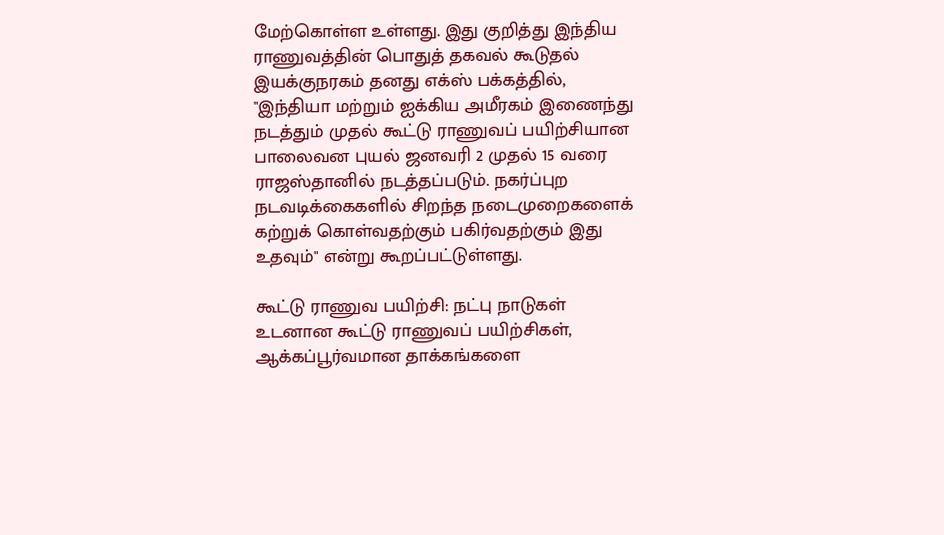மேற்கொள்ள உள்ளது. இது குறித்து இந்திய ராணுவத்தின் பொதுத் தகவல் கூடுதல் இயக்குநரகம் தனது எக்ஸ் பக்கத்தில், "இந்தியா மற்றும் ஐக்கிய அமீரகம் இணைந்து நடத்தும் முதல் கூட்டு ராணுவப் பயிற்சியான பாலைவன புயல் ஜனவரி 2 முதல் 15 வரை ராஜஸ்தானில் நடத்தப்படும். நகர்ப்புற நடவடிக்கைகளில் சிறந்த நடைமுறைகளைக் கற்றுக் கொள்வதற்கும் பகிர்வதற்கும் இது உதவும்" என்று கூறப்பட்டுள்ளது.

கூட்டு ராணுவ பயிற்சி: நட்பு நாடுகள் உடனான கூட்டு ராணுவப் பயிற்சிகள், ஆக்கப்பூர்வமான தாக்கங்களை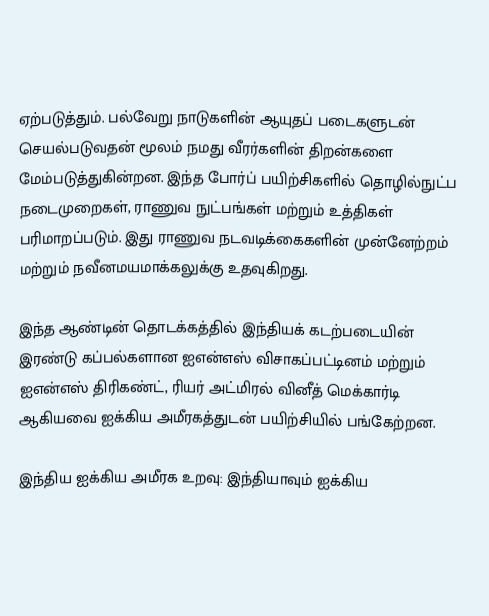ஏற்படுத்தும். பல்வேறு நாடுகளின் ஆயுதப் படைகளுடன் செயல்படுவதன் மூலம் நமது வீரர்களின் திறன்களை மேம்படுத்துகின்றன. இந்த போர்ப் பயிற்சிகளில் தொழில்நுட்ப நடைமுறைகள், ராணுவ நுட்பங்கள் மற்றும் உத்திகள் பரிமாறப்படும். இது ராணுவ நடவடிக்கைகளின் முன்னேற்றம் மற்றும் நவீனமயமாக்கலுக்கு உதவுகிறது.

இந்த ஆண்டின் தொடக்கத்தில் இந்தியக் கடற்படையின் இரண்டு கப்பல்களான ஐஎன்எஸ் விசாகப்பட்டினம் மற்றும் ஐஎன்எஸ் திரிகண்ட், ரியர் அட்மிரல் வினீத் மெக்கார்டி ஆகியவை ஐக்கிய அமீரகத்துடன் பயிற்சியில் பங்கேற்றன.

இந்திய ஐக்கிய அமீரக உறவு: இந்தியாவும் ஐக்கிய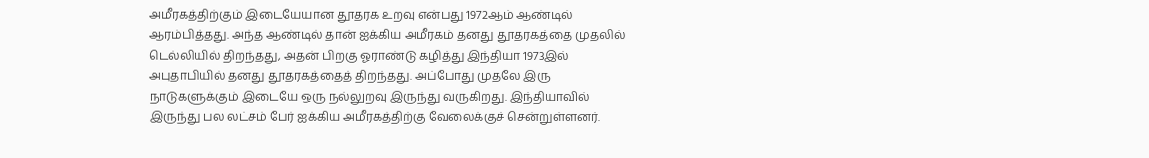அமீரகத்திற்கும் இடையேயான தூதரக உறவு என்பது 1972ஆம் ஆண்டில் ஆரம்பித்தது. அந்த ஆண்டில் தான் ஐக்கிய அமீரகம் தனது தூதரகத்தை முதலில் டெல்லியில் திறந்தது, அதன் பிறகு ஓராண்டு கழித்து இந்தியா 1973இல் அபுதாபியில் தனது தூதரகத்தைத் திறந்தது. அப்போது முதலே இரு நாடுகளுக்கும் இடையே ஒரு நல்லுறவு இருந்து வருகிறது. இந்தியாவில் இருந்து பல லட்சம் பேர் ஐக்கிய அமீரகத்திற்கு வேலைக்குச் சென்றுள்ளனர்.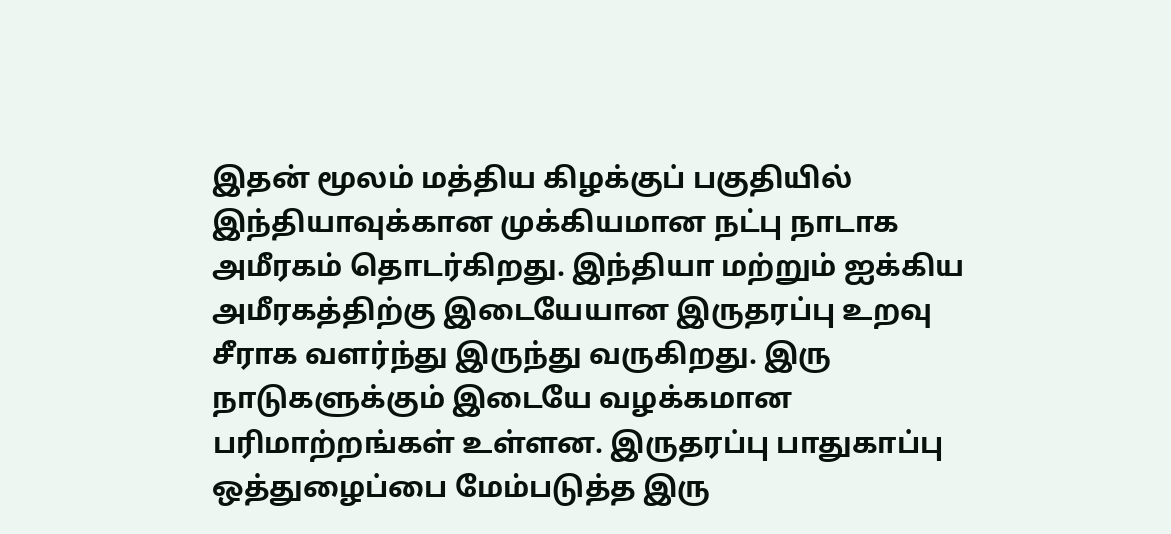இதன் மூலம் மத்திய கிழக்குப் பகுதியில் இந்தியாவுக்கான முக்கியமான நட்பு நாடாக அமீரகம் தொடர்கிறது. இந்தியா மற்றும் ஐக்கிய அமீரகத்திற்கு இடையேயான இருதரப்பு உறவு சீராக வளர்ந்து இருந்து வருகிறது. இரு நாடுகளுக்கும் இடையே வழக்கமான பரிமாற்றங்கள் உள்ளன. இருதரப்பு பாதுகாப்பு ஒத்துழைப்பை மேம்படுத்த இரு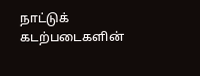நாட்டுக் கடற்படைகளின்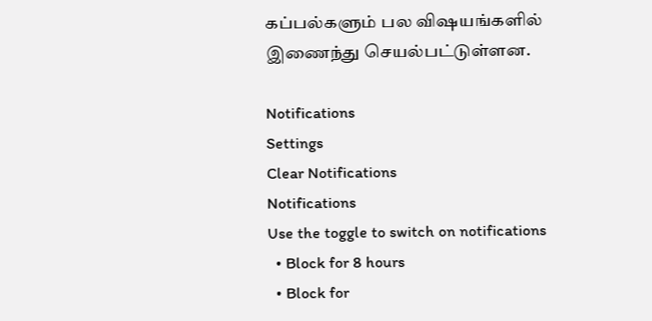கப்பல்களும் பல விஷயங்களில் இணைந்து செயல்பட்டுள்ளன.

Notifications
Settings
Clear Notifications
Notifications
Use the toggle to switch on notifications
  • Block for 8 hours
  • Block for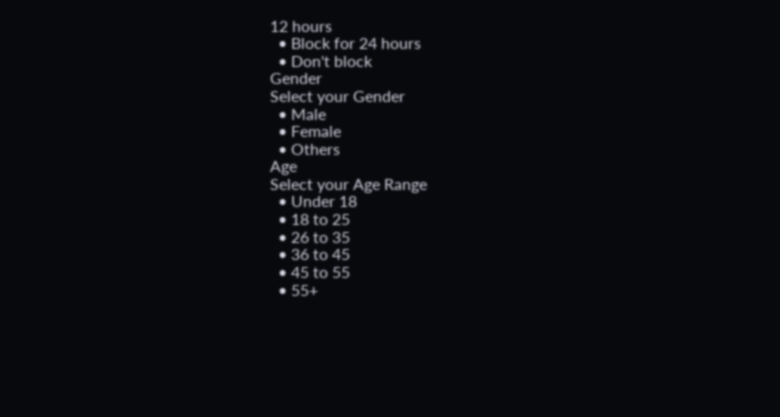12 hours
  • Block for 24 hours
  • Don't block
Gender
Select your Gender
  • Male
  • Female
  • Others
Age
Select your Age Range
  • Under 18
  • 18 to 25
  • 26 to 35
  • 36 to 45
  • 45 to 55
  • 55+